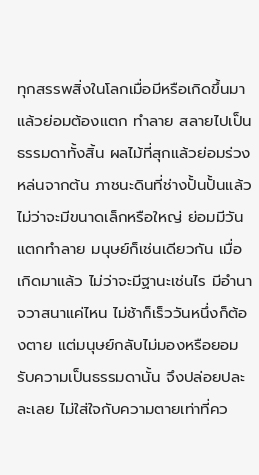ทุกสรรพสิ่งในโลกเมื่อมีหรือเกิดขึ้นมาแล้วย่อมต้องแตก ทำลาย สลายไปเป็นธรรมดาทั้งสิ้น ผลไม้ที่สุกแล้วย่อมร่วงหล่นจากต้น ภาชนะดินที่ช่างปั้นปั้นแล้วไม่ว่าจะมีขนาดเล็กหรือใหญ่ ย่อมมีวันแตกทำลาย มนุษย์ก็เช่นเดียวกัน เมื่อเกิดมาแล้ว ไม่ว่าจะมีฐานะเช่นไร มีอำนาจวาสนาแค่ไหน ไม่ช้าก็เร็ววันหนึ่งก็ต้องตาย แต่มนุษย์กลับไม่มองหรือยอมรับความเป็นธรรมดานั้น จึงปล่อยปละละเลย ไม่ใส่ใจกับความตายเท่าที่คว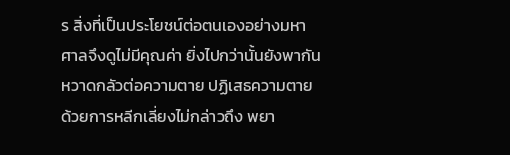ร สิ่งที่เป็นประโยชน์ต่อตนเองอย่างมหาศาลจึงดูไม่มีคุณค่า ยิ่งไปกว่านั้นยังพากันหวาดกลัวต่อความตาย ปฏิเสธความตายด้วยการหลีกเลี่ยงไม่กล่าวถึง พยา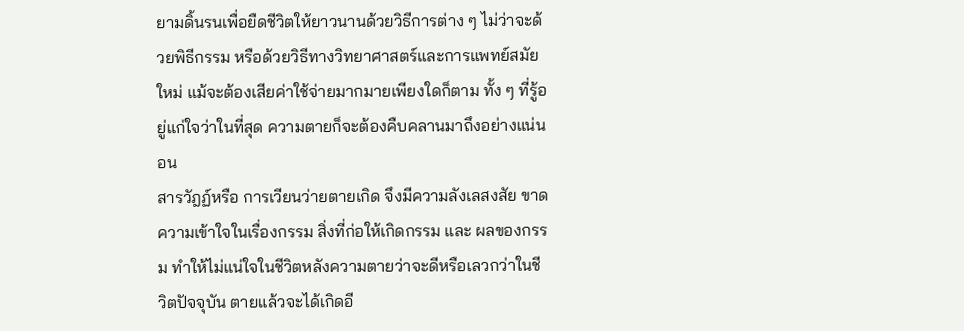ยามดิ้นรนเพื่อยืดชีวิตให้ยาวนานด้วยวิธีการต่าง ๆ ไม่ว่าจะด้วยพิธีกรรม หรือด้วยวิธีทางวิทยาศาสตร์และการแพทย์สมัยใหม่ แม้จะต้องเสียค่าใช้จ่ายมากมายเพียงใดก็ตาม ทั้ง ๆ ที่รู้อยู่แก่ใจว่าในที่สุด ความตายก็จะต้องคืบคลานมาถึงอย่างแน่นอน
สารวัฎฏ์หรือ การเวียนว่ายตายเกิด จึงมีความลังเลสงสัย ขาดความเข้าใจในเรื่องกรรม สิ่งที่ก่อให้เกิดกรรม และ ผลของกรรม ทำให้ไม่แน่ใจในชีวิตหลังความตายว่าจะดีหรือเลวกว่าในชีวิตปัจจุบัน ตายแล้วจะได้เกิดอี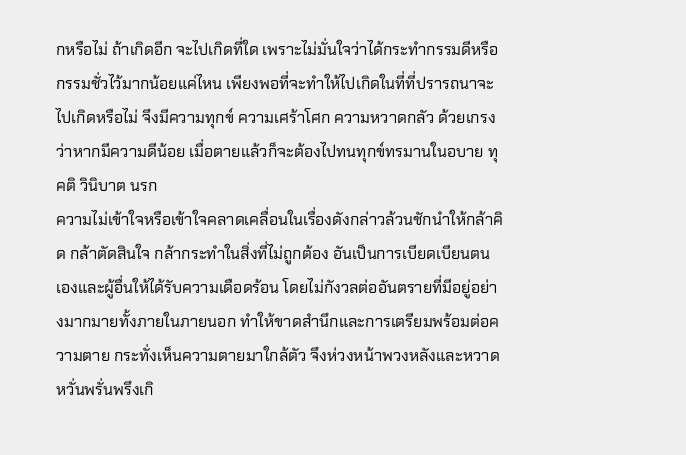กหรือไม่ ถ้าเกิดอีก จะไปเกิดที่ใด เพราะไม่มั่นใจว่าได้กระทำกรรมดีหรือกรรมชั่วไว้มากน้อยแค่ไหน เพียงพอที่จะทำให้ไปเกิดในที่ที่ปรารถนาจะไปเกิดหรือไม่ จึงมีความทุกข์ ความเศร้าโศก ความหวาดกลัว ด้วยเกรงว่าหากมีความดีน้อย เมื่อตายแล้วก็จะต้องไปทนทุกข์ทรมานในอบาย ทุคติ วินิบาต นรก
ความไม่เข้าใจหรือเข้าใจคลาดเคลื่อนในเรื่องดังกล่าวล้วนชักนำให้กล้าคิด กล้าตัดสินใจ กล้ากระทำในสิ่งที่ไม่ถูกต้อง อันเป็นการเบียดเบียนตนเองและผู้อื่นให้ได้รับความเดือดร้อน โดยไม่กังวลต่ออันตรายที่มีอยู่อย่างมากมายทั้งภายในภายนอก ทำให้ขาดสำนึกและการเตรียมพร้อมต่อความตาย กระทั่งเห็นความตายมาใกล้ตัว จึงห่วงหน้าพวงหลังและหวาดหวั่นพรั่นพรึงเกิ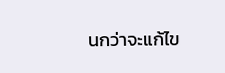นกว่าจะแก้ไข